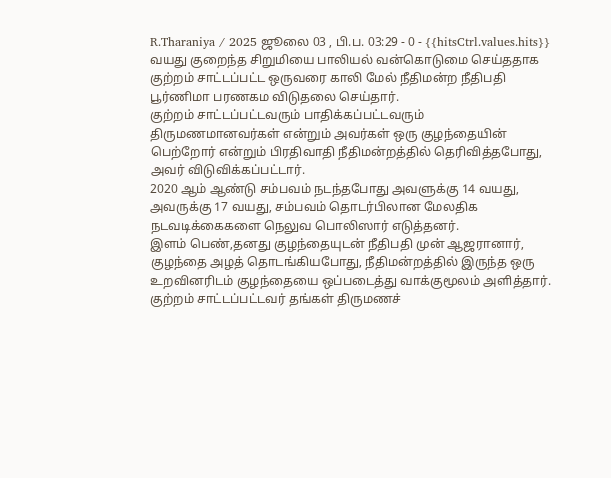R.Tharaniya / 2025 ஜூலை 03 , பி.ப. 03:29 - 0 - {{hitsCtrl.values.hits}}
வயது குறைந்த சிறுமியை பாலியல் வன்கொடுமை செய்ததாக குற்றம் சாட்டப்பட்ட ஒருவரை காலி மேல் நீதிமன்ற நீதிபதி பூர்ணிமா பரணகம விடுதலை செய்தார்.
குற்றம் சாட்டப்பட்டவரும் பாதிக்கப்பட்டவரும் திருமணமானவர்கள் என்றும் அவர்கள் ஒரு குழந்தையின் பெற்றோர் என்றும் பிரதிவாதி நீதிமன்றத்தில் தெரிவித்தபோது, அவர் விடுவிக்கப்பட்டார்.
2020 ஆம் ஆண்டு சம்பவம் நடந்தபோது அவளுக்கு 14 வயது, அவருக்கு 17 வயது, சம்பவம் தொடர்பிலான மேலதிக நடவடிக்கைகளை நெலுவ பொலிஸார் எடுத்தனர்.
இளம் பெண்,தனது குழந்தையுடன் நீதிபதி முன் ஆஜரானார், குழந்தை அழத் தொடங்கியபோது, நீதிமன்றத்தில் இருந்த ஒரு உறவினரிடம் குழந்தையை ஒப்படைத்து வாக்குமூலம் அளித்தார்.
குற்றம் சாட்டப்பட்டவர் தங்கள் திருமணச்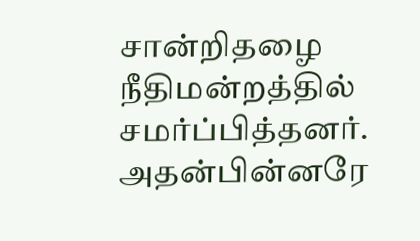சான்றிதழை நீதிமன்றத்தில் சமர்ப்பித்தனர். அதன்பின்னரே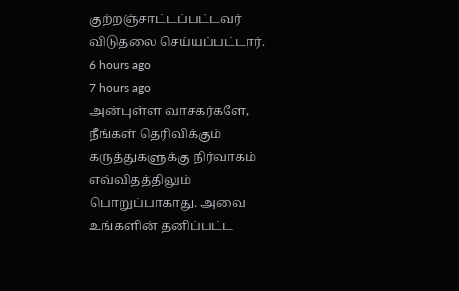குற்றஞ்சாட்டப்பட்டவர் விடுதலை செய்யப்பட்டார்.
6 hours ago
7 hours ago
அன்புள்ள வாசகர்களே,
நீங்கள் தெரிவிக்கும் கருத்துகளுக்கு நிர்வாகம் எவ்விதத்திலும் பொறுப்பாகாது. அவை உங்களின் தனிப்பட்ட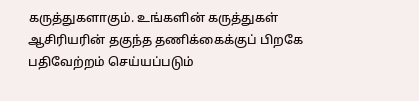கருத்துகளாகும். உங்களின் கருத்துகள் ஆசிரியரின் தகுந்த தணிக்கைக்குப் பிறகே பதிவேற்றம் செய்யப்படும்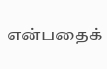என்பதைக்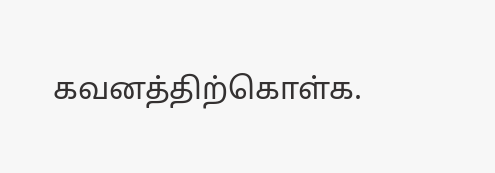கவனத்திற்கொள்க.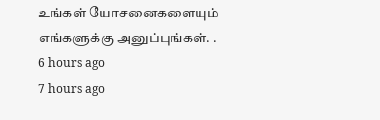உங்கள் யோசனைகளையும் எங்களுக்கு அனுப்புங்கள். .
6 hours ago
7 hours ago